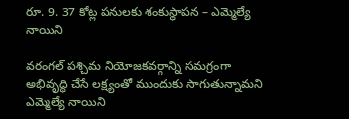రూ. 9. 37 కోట్ల పనులకు శంకుస్థాపన – ఎమ్మెల్యే నాయిని

వరంగల్ పశ్చిమ నియోజకవర్గాన్ని సమగ్రంగా అభివృద్ధి చేసే లక్ష్యంతో ముందుకు సాగుతున్నామని ఎమ్మెల్యే నాయిని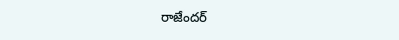రాజేందర్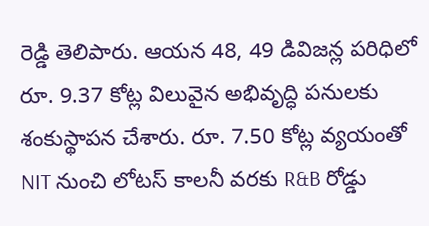రెడ్డి తెలిపారు. ఆయన 48, 49 డివిజన్ల పరిధిలో రూ. 9.37 కోట్ల విలువైన అభివృద్ధి పనులకు శంకుస్థాపన చేశారు. రూ. 7.50 కోట్ల వ్యయంతో NIT నుంచి లోటస్ కాలనీ వరకు R&B రోడ్డు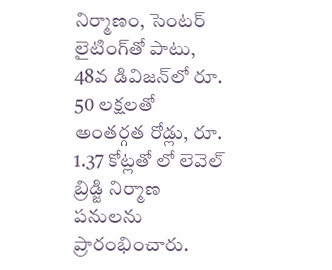నిర్మాణం, సెంటర్ లైటింగ్‌తో పాటు, 48వ డివిజన్‌లో రూ. 50 లక్షలతో అంతర్గత రోడ్లు, రూ. 1.37 కోట్లతో లో లెవెల్ బ్రిడ్జి నిర్మాణ పనులను ప్రారంభించారు.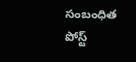సంబంధిత పోస్ట్